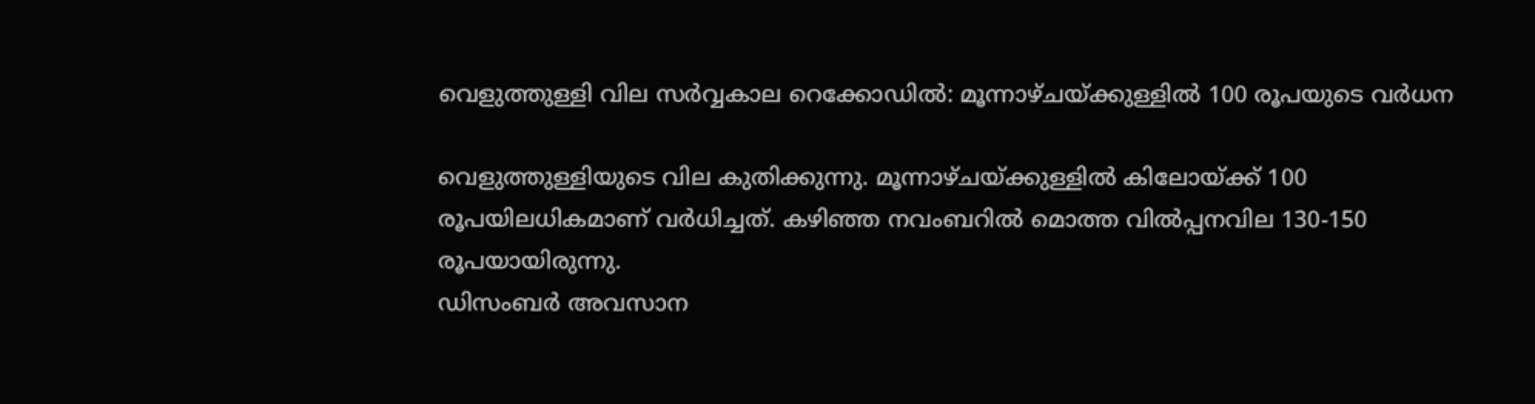വെളുത്തുള്ളി വില സര്‍വ്വകാല റെക്കോഡില്‍: മൂന്നാഴ്ചയ്ക്കുള്ളില്‍ 100 രൂപയുടെ വര്‍ധന

വെളുത്തുള്ളിയുടെ വില കുതിക്കുന്നു. മൂന്നാഴ്ചയ്ക്കുള്ളില്‍ കിലോയ്ക്ക് 100 രൂപയിലധികമാണ് വര്‍ധിച്ചത്. കഴിഞ്ഞ നവംബറില്‍ മൊത്ത വില്‍പ്പനവില 130-150 രൂപയായിരുന്നു.
ഡിസംബര്‍ അവസാന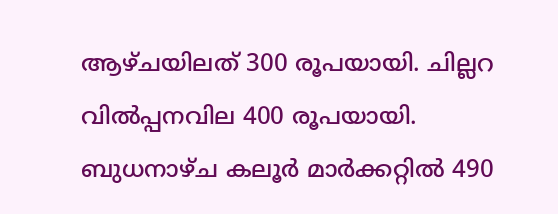ആഴ്ചയിലത് 300 രൂപയായി. ചില്ലറ വില്‍പ്പനവില 400 രൂപയായി. ബുധനാഴ്ച കലൂര്‍ മാര്‍ക്കറ്റില്‍ 490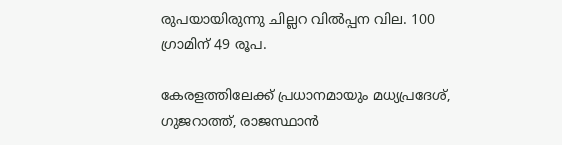രുപയായിരുന്നു ചില്ലറ വില്‍പ്പന വില. 100 ഗ്രാമിന് 49 രൂപ.

കേരളത്തിലേക്ക് പ്രധാനമായും മധ്യപ്രദേശ്, ഗുജറാത്ത്, രാജസ്ഥാന്‍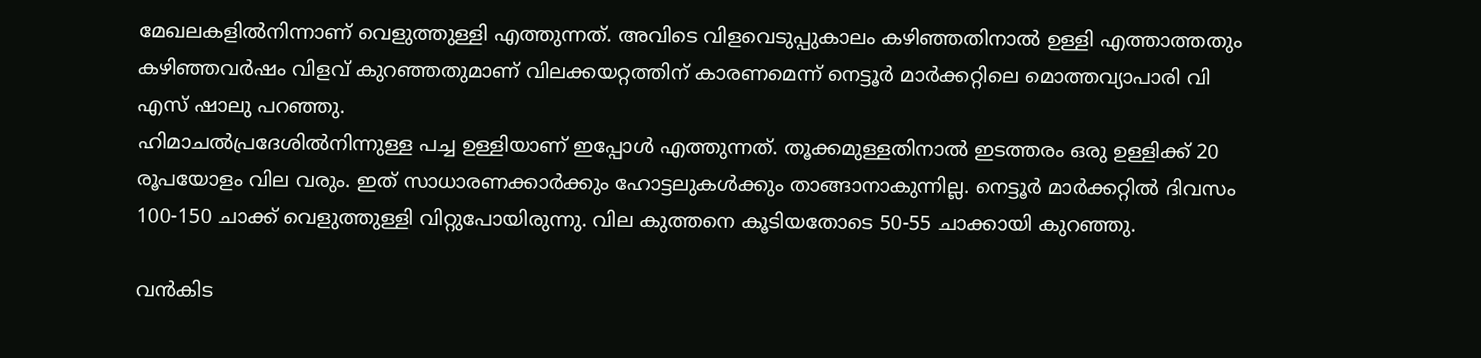മേഖലകളില്‍നിന്നാണ് വെളുത്തുള്ളി എത്തുന്നത്. അവിടെ വിളവെടുപ്പുകാലം കഴിഞ്ഞതിനാല്‍ ഉള്ളി എത്താത്തതും കഴിഞ്ഞവര്‍ഷം വിളവ് കുറഞ്ഞതുമാണ് വിലക്കയറ്റത്തിന് കാരണമെന്ന് നെട്ടൂര്‍ മാര്‍ക്കറ്റിലെ മൊത്തവ്യാപാരി വി എസ് ഷാലു പറഞ്ഞു.
ഹിമാചല്‍പ്രദേശില്‍നിന്നുള്ള പച്ച ഉള്ളിയാണ് ഇപ്പോള്‍ എത്തുന്നത്. തൂക്കമുള്ളതിനാല്‍ ഇടത്തരം ഒരു ഉള്ളിക്ക് 20 രൂപയോളം വില വരും. ഇത് സാധാരണക്കാര്‍ക്കും ഹോട്ടലുകള്‍ക്കും താങ്ങാനാകുന്നില്ല. നെട്ടൂര്‍ മാര്‍ക്കറ്റില്‍ ദിവസം 100-150 ചാക്ക് വെളുത്തുള്ളി വിറ്റുപോയിരുന്നു. വില കുത്തനെ കൂടിയതോടെ 50-55 ചാക്കായി കുറഞ്ഞു.

വന്‍കിട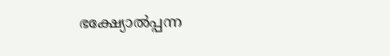ഭക്ഷ്യോല്‍പ്പന്ന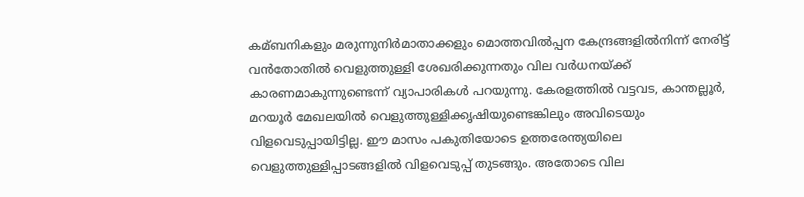കമ്ബനികളും മരുന്നുനിര്‍മാതാക്കളും മൊത്തവില്‍പ്പന കേന്ദ്രങ്ങളില്‍നിന്ന് നേരിട്ട് വന്‍തോതില്‍ വെളുത്തുള്ളി ശേഖരിക്കുന്നതും വില വര്‍ധനയ്ക്ക് കാരണമാകുന്നുണ്ടെന്ന് വ്യാപാരികള്‍ പറയുന്നു. കേരളത്തില്‍ വട്ടവട, കാന്തല്ലൂര്‍, മറയൂര്‍ മേഖലയില്‍ വെളുത്തുള്ളിക്കൃഷിയുണ്ടെങ്കിലും അവിടെയും വിളവെടുപ്പായിട്ടില്ല. ഈ മാസം പകുതിയോടെ ഉത്തരേന്ത്യയിലെ വെളുത്തുള്ളിപ്പാടങ്ങളില്‍ വിളവെടുപ്പ് തുടങ്ങും. അതോടെ വില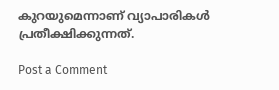കുറയുമെന്നാണ് വ്യാപാരികള്‍ പ്രതീക്ഷിക്കുന്നത്.

Post a Comment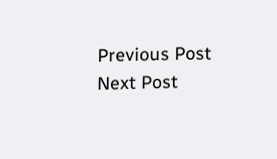Previous Post Next Post